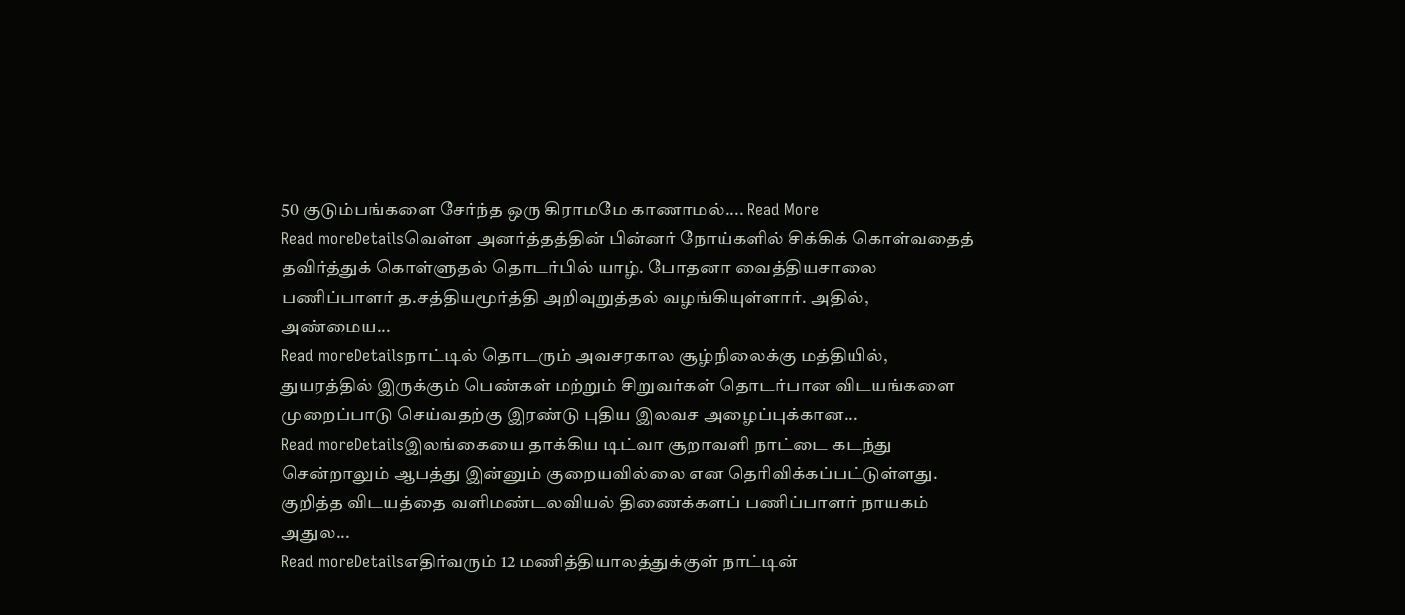50 குடும்பங்களை சேர்ந்த ஒரு கிராமமே காணாமல்.... Read More
Read moreDetailsவெள்ள அனர்த்தத்தின் பின்னர் நோய்களில் சிக்கிக் கொள்வதைத் தவிர்த்துக் கொள்ளுதல் தொடர்பில் யாழ். போதனா வைத்தியசாலை பணிப்பாளர் த.சத்தியமூர்த்தி அறிவுறுத்தல் வழங்கியுள்ளார். அதில், அண்மைய...
Read moreDetailsநாட்டில் தொடரும் அவசரகால சூழ்நிலைக்கு மத்தியில், துயரத்தில் இருக்கும் பெண்கள் மற்றும் சிறுவர்கள் தொடர்பான விடயங்களை முறைப்பாடு செய்வதற்கு இரண்டு புதிய இலவச அழைப்புக்கான...
Read moreDetailsஇலங்கையை தாக்கிய டிட்வா சூறாவளி நாட்டை கடந்து சென்றாலும் ஆபத்து இன்னும் குறையவில்லை என தெரிவிக்கப்பட்டுள்ளது. குறித்த விடயத்தை வளிமண்டலவியல் திணைக்களப் பணிப்பாளர் நாயகம் அதுல...
Read moreDetailsஎதிர்வரும் 12 மணித்தியாலத்துக்குள் நாட்டின்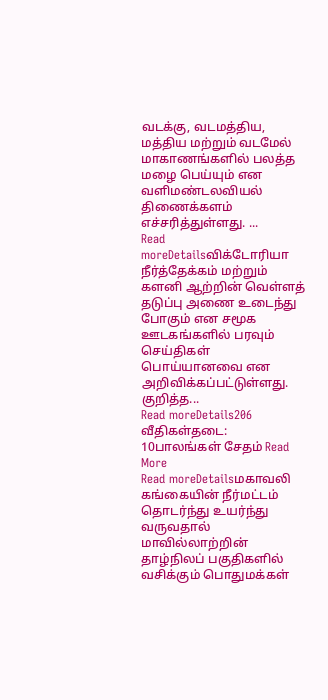வடக்கு, வடமத்திய, மத்திய மற்றும் வடமேல் மாகாணங்களில் பலத்த மழை பெய்யும் என வளிமண்டலவியல் திணைக்களம் எச்சரித்துள்ளது. ...
Read moreDetailsவிக்டோரியா நீர்த்தேக்கம் மற்றும் களனி ஆற்றின் வெள்ளத் தடுப்பு அணை உடைந்து போகும் என சமூக ஊடகங்களில் பரவும் செய்திகள் பொய்யானவை என அறிவிக்கப்பட்டுள்ளது. குறித்த...
Read moreDetails206 வீதிகள்தடை: 10பாலங்கள் சேதம் Read More
Read moreDetailsமகாவலி கங்கையின் நீர்மட்டம் தொடர்ந்து உயர்ந்து வருவதால் மாவில்லாற்றின் தாழ்நிலப் பகுதிகளில் வசிக்கும் பொதுமக்கள்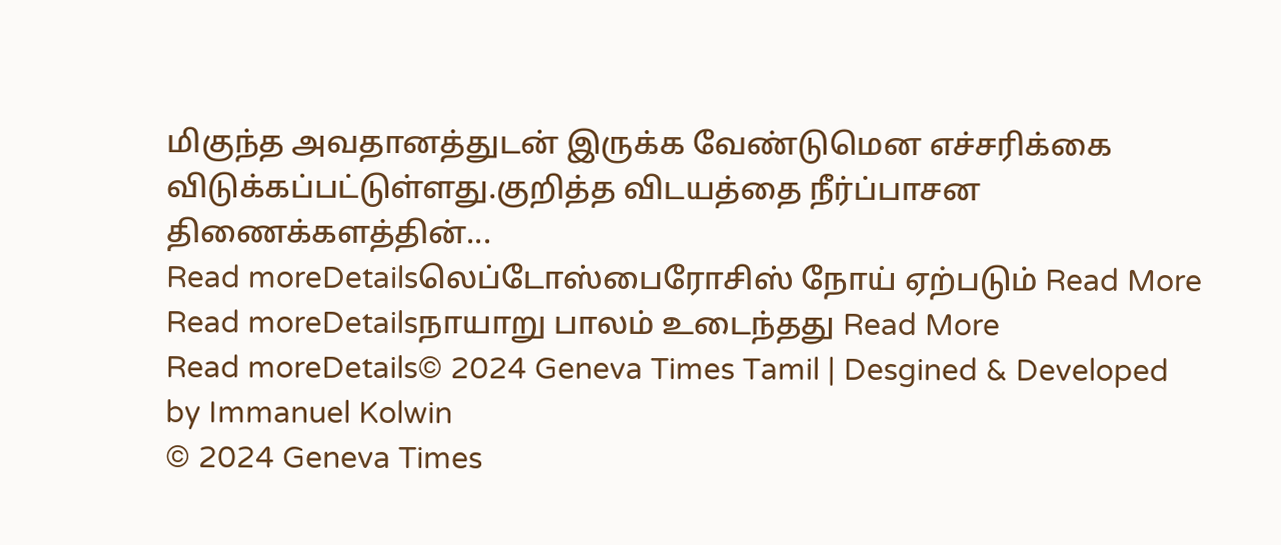மிகுந்த அவதானத்துடன் இருக்க வேண்டுமென எச்சரிக்கை விடுக்கப்பட்டுள்ளது.குறித்த விடயத்தை நீர்ப்பாசன திணைக்களத்தின்...
Read moreDetailsலெப்டோஸ்பைரோசிஸ் நோய் ஏற்படும் Read More
Read moreDetailsநாயாறு பாலம் உடைந்தது Read More
Read moreDetails© 2024 Geneva Times Tamil | Desgined & Developed by Immanuel Kolwin
© 2024 Geneva Times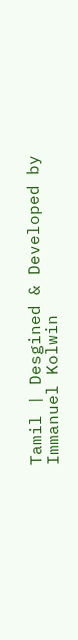Tamil | Desgined & Developed by Immanuel Kolwin